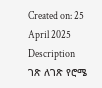Created on: 25 April 2025
Description
ገጽ ለገጽ የሮሜ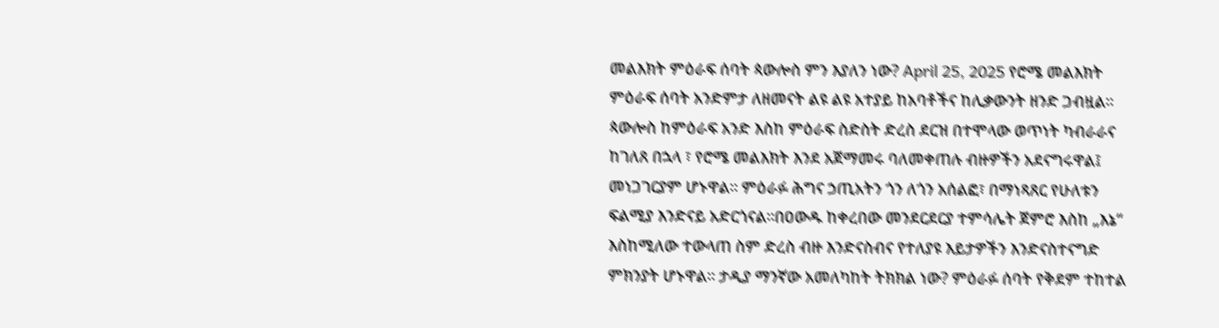መልእክት ምዕራፍ ሰባት ጳውሎስ ምን እያለን ነው? April 25, 2025 የሮሜ መልእክት ምዕራፍ ሰባት አንድምታ ለዘመናት ልዩ ልዩ አተያይ ከአባቶችና ከሊቃውንት ዘንድ ጋብዟል። ጳውሎስ ከምዕራፍ አንድ እስከ ምዕራፍ ስድስት ድረስ ደርዝ በተሞላው ወጥነት ካብራራና ከገለጸ በኋላ ፣ የሮሜ መልእክት እንደ አጀማመሩ ባለመቀጠሉ ብዙዎችን አደናግሩዋል፤ መነጋገርያም ሆኑዋል። ምዕራፉ ሕግና ኃጢአትን ጎን ለጎን አሰልፎ፣ በማነጻጸር የሁለቱን ፍልሚያ እንድናይ አድርጎናል።በዐውዱ ከቀረበው መንደርደርያ ተምሳሌት ጀምሮ እስከ „እኔ“ እስከሚለው ተውላጠ ስም ድረስ ብዙ እንድናስብና የተለያዩ እይታዎችን እንድናስተናግድ ምክንያት ሆኑዋል። ታዲያ ማንኛው አመለካከት ትክክል ነው? ምዕራፉ ሰባት የቅደም ተከተል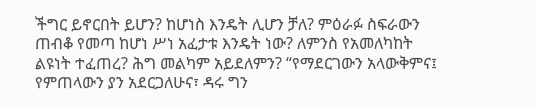ችግር ይኖርበት ይሆን? ከሆነስ እንዴት ሊሆን ቻለ? ምዕራፉ ስፍራውን ጠብቆ የመጣ ከሆነ ሥነ አፈታቱ እንዴት ነው? ለምንስ የአመለካከት ልዩነት ተፈጠረ? ሕግ መልካም አይደለምን? “የማደርገውን አላውቅምና፤ የምጠላውን ያን አደርጋለሁና፣ ዳሩ ግን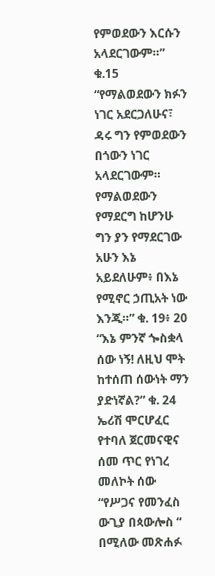የምወደውን እርሱን አላደርገውም።” ቁ.15 “የማልወደውን ክፉን ነገር አደርጋለሁና፣ ዳሩ ግን የምወደውን በጎውን ነገር አላደርገውም። የማልወደውን የማደርግ ከሆንሁ ግን ያን የማደርገው አሁን እኔ አይደለሁም፥ በእኔ የሚኖር ኃጢአት ነው እንጂ።” ቁ. 19፥ 20 “እኔ ምንኛ ጐስቋላ ሰው ነኝ! ለዚህ ሞት ከተሰጠ ሰውነት ማን ያድነኛል?” ቁ. 24 ኤሪሽ ሞርሆፈር የተባለ ጀርመናዊና ሰመ ጥር የነገረ መለኮት ሰው “የሥጋና የመንፈስ ውጊያ በጳውሎስ “ በሚለው መጽሐፉ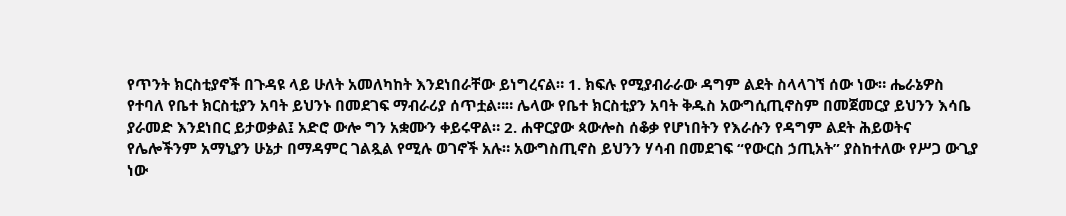የጥንት ክርስቲያኖች በጉዳዩ ላይ ሁለት አመለካከት እንደነበራቸው ይነግረናል። 1. ክፍሉ የሚያብራራው ዳግም ልደት ስላላገኘ ሰው ነው። ሔራኔዎስ የተባለ የቤተ ክርስቲያን አባት ይህንኑ በመደገፍ ማብራሪያ ሰጥቷል።። ሌላው የቤተ ክርስቲያን አባት ቅዱስ አውግሲጢኖስም በመጀመርያ ይህንን እሳቤ ያራመድ እንደነበር ይታወቃል፤ አድሮ ውሎ ግን አቋሙን ቀይሩዋል። 2. ሐዋርያው ጳውሎስ ሰቆቃ የሆነበትን የእራሱን የዳግም ልደት ሕይወትና የሌሎችንም አማኒያን ሁኔታ በማዳምር ገልጿል የሚሉ ወገኖች አሉ። አውግስጢኖስ ይህንን ሃሳብ በመደገፍ “የውርስ ኃጢአት” ያስከተለው የሥጋ ውጊያ ነው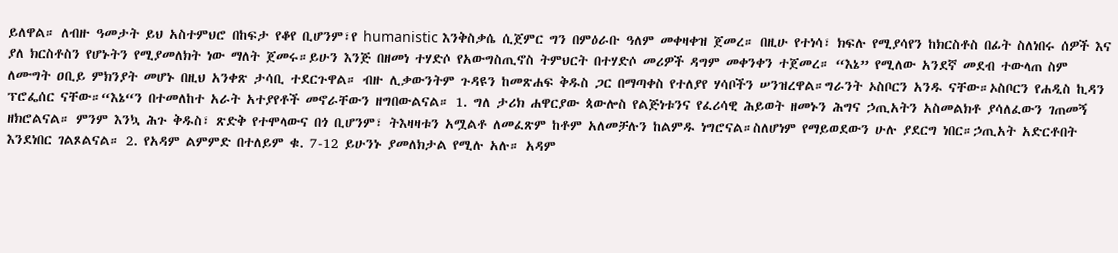ይለዋል። ለብዙ ዓመታት ይህ አስተምህሮ በከፍታ የቆየ ቢሆንም፣የ humanistic እንቅስቃሴ ሲጀምር ግን በምዕራቡ ዓለም መቀዛቀዝ ጀመረ። በዚሁ የተነሳ፣ ክፍሉ የሚያሳየን ከክርስቶስ በፊት ስለነበሩ ሰዎች እና ያለ ክርስቶስን የሆኑትን የሚያመለክት ነው ማለት ጀመሩ።ይሁን እንጅ በዘመነ ተሃድሶ የአውግስጢኖስ ትምህርት በተሃድሶ መሪዎች ዳግም መቀንቀን ተጀመረ። “እኔ” የሚለው አንደኛ መደብ ተውላጠ ስም ለሙግት ዐቢይ ምክንያት መሆኑ በዚህ አንቀጽ ታሳቢ ተደርጉዋል። ብዙ ሊቃውንትም ጉዳዩን ከመጽሐፍ ቅዱስ ጋር በማጣቀስ የተለያየ ሃሳቦችን ሠንዝረዋል።ግራንት ኦስቦርን አንዱ ናቸው።ኦስቦርን የሐዲስ ኪዳን ፕሮፌሰር ናቸው።“እኔ“ን በተመለከተ አራት አተያየቶች መኖራቸውን ዘግበውልናል። 1. ግለ ታሪክ ሐዋርያው ጳውሎስ የልጅነቱንና የፈሪሳዊ ሕይወት ዘመኑን ሕግና ኃጢአትን አስመልክቶ ያሳለፈውን ገጠመኝ ዘክሮልናል። ምንም እንኳ ሕጉ ቅዱስ፣ ጽድቅ የተሞላውና በጎ ቢሆንም፣ ትእዛዛቱን አሟልቶ ለመፈጽም ከቶም አለመቻሉን ከልምዱ ነግሮናል።ስለሆነም የማይወደውን ሁሉ ያደርግ ነበር።ኃጢአት አድርቶበት እንደነበር ገልጾልናል። 2. የአዳም ልምምድ በተለይም ቁ. 7-12 ይሁንኑ ያመለክታል የሚሉ አሉ። አዳም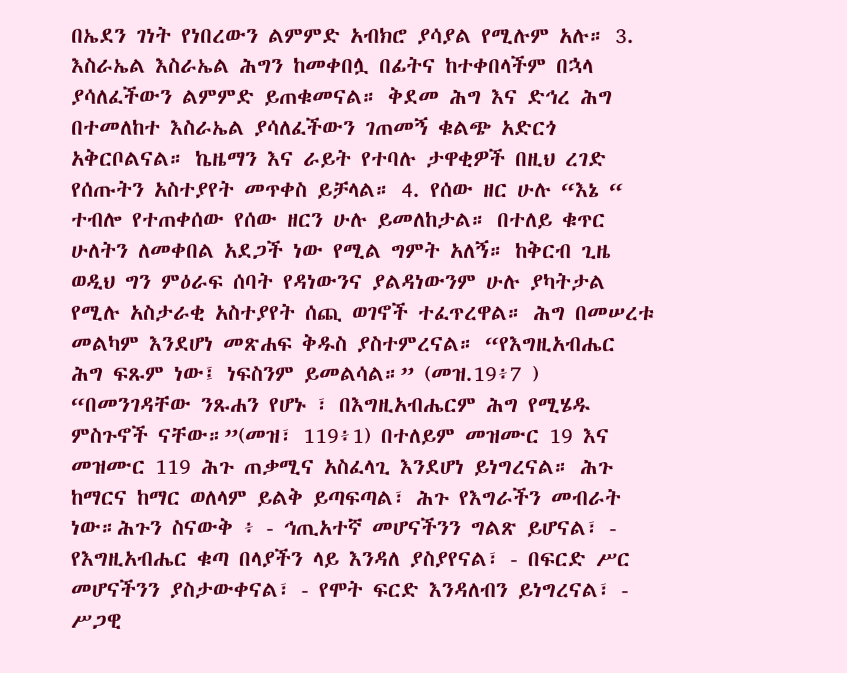በኤደን ገነት የነበረውን ልምምድ አብክሮ ያሳያል የሚሉም አሉ። 3. እስራኤል እስራኤል ሕግን ከመቀበሏ በፊትና ከተቀበላችም በኋላ ያሳለፈችውን ልምምድ ይጠቁመናል። ቅደመ ሕግ እና ድኅረ ሕግ በተመለከተ እስራኤል ያሳለፈችውን ገጠመኝ ቁልጭ አድርጎ አቅርቦልናል። ኬዜማን እና ራይት የተባሉ ታዋቂዎች በዚህ ረገድ የሰጡትን አስተያየት መጥቀስ ይቻላል። 4. የሰው ዘር ሁሉ “እኔ “ ተብሎ የተጠቀሰው የሰው ዘርን ሁሉ ይመለከታል። በተለይ ቁጥር ሁለትን ለመቀበል አደጋች ነው የሚል ግምት አለኝ። ከቅርብ ጊዜ ወዲህ ግን ምዕራፍ ሰባት የዳነውንና ያልዳነውንም ሁሉ ያካትታል የሚሉ አስታራቂ አስተያየት ሰጪ ወገኖች ተፈጥረዋል። ሕግ በመሠረቱ መልካም እንደሆነ መጽሐፍ ቅዱስ ያስተምረናል። “የእግዚአብሔር ሕግ ፍጹም ነው፤ ነፍስንም ይመልሳል።” (መዝ.19፥7 ) “በመንገዳቸው ንጹሐን የሆኑ ፣ በእግዚአብሔርም ሕግ የሚሄዱ ምስጉኖች ናቸው።”(መዝ፣ 119፥1) በተለይም መዝሙር 19 እና መዝሙር 119 ሕጉ ጠቃሚና አስፈላጊ እንደሆነ ይነግረናል። ሕጉ ከማርና ከማር ወለላም ይልቅ ይጣፍጣል፣ ሕጉ የእግራችን መብራት ነው።ሕጉን ስናውቅ ፥ - ኅጢአተኛ መሆናችንን ግልጽ ይሆናል፣ - የእግዚአብሔር ቁጣ በላያችን ላይ እንዳለ ያስያየናል፣ - በፍርድ ሥር መሆናችንን ያስታውቀናል፣ - የሞት ፍርድ እንዳለብን ይነግረናል፣ - ሥጋዊ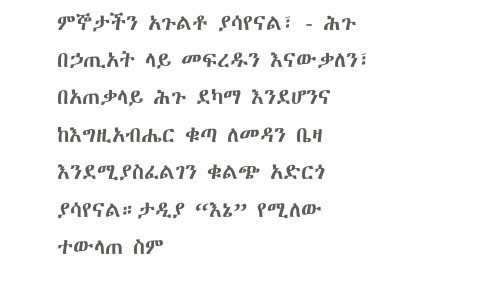ምኞታችን አጉልቶ ያሳየናል፣ - ሕጉ በኃጢአት ላይ መፍረዱን እናውቃለን፣ በአጠቃላይ ሕጉ ደካማ እንደሆንና ከእግዚአብሔር ቁጣ ለመዳን ቤዛ እንደሚያስፈልገን ቁልጭ አድርጎ ያሳየናል።ታዲያ “እኔ” የሚለው ተውላጠ ስም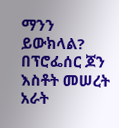ማንን ይውክላል? በፕሮፌሰር ጆን እስቶት መሠረት አራት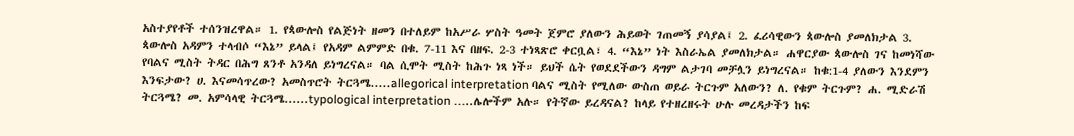አስተያየቶች ተሰንዝረዋል። 1. የጳውሎስ የልጅነት ዘመን በተለይም ከአሥራ ሦስት ዓመት ጀምሮ ያለውን ሕይወት ገጠመኝ ያሳያል፤ 2. ፈሪሳዊውን ጳውሎስ ያመለክታል 3. ጳውሎስ አዳምን ተላብሶ “እኔ” ይላል፤ የአዳም ልምምድ በቁ. 7-11 እና በዘፍ. 2-3 ተነጻጽሮ ቀርቧል፣ 4. “እኔ” ነት እስራኤል ያመለክታል። ሐዋርያው ጳውሎስ ገና ከመነሻው የባልና ሚስት ትዳር በሕግ ጸንቶ አንዳለ ይነግረናል። ባል ሲሞት ሚስት ከሕጉ ነጻ ነች። ይህች ሴት የወደደችውን ዳግም ልታገባ መቻሏን ይነግረናል። ከቁ:1-4 ያለውን እንደምን እንፍታው? ሀ. እናመሳጥረው? አመስጥሮት ትርጓሜ.....allegorical interpretation ባልና ሚስት የሚለው ውስጠ ወይራ ትርጉም አለውን? ለ. የቁም ትርጉም? ሐ. ሚድራሽ ትርጓሜ? መ. አምሳላዊ ትርጓሜ......typological interpretation …..ሌሎችም አሉ። የትኛው ይረዳናል? ከላይ የተዘረዘሩት ሁሉ መረዳታችን ከፍ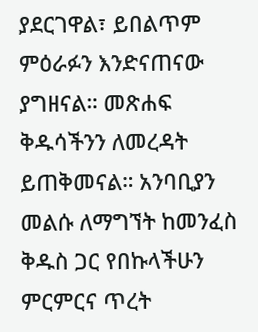ያደርገዋል፣ ይበልጥም ምዕራፉን እንድናጠናው ያግዘናል። መጽሐፍ ቅዱሳችንን ለመረዳት ይጠቅመናል። አንባቢያን መልሱ ለማግኘት ከመንፈስ ቅዱስ ጋር የበኩላችሁን ምርምርና ጥረት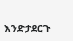እንድታደርጉ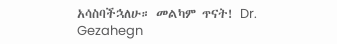አሳስባችኋለሁ። መልካም ጥናት! Dr. Gezahegn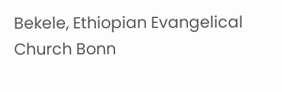Bekele, Ethiopian Evangelical Church Bonn